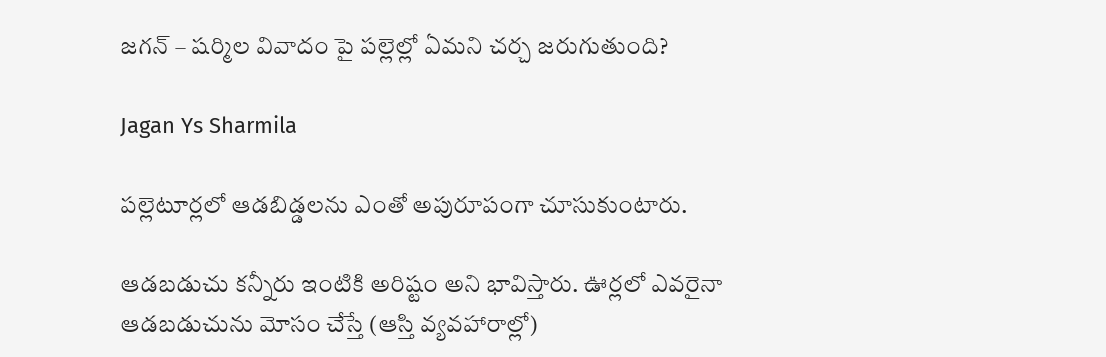జగన్ – షర్మిల వివాదం పై పల్లెల్లో ఏమని చర్చ జరుగుతుంది?

Jagan Ys Sharmila

పల్లెటూర్లలో ఆడబిడ్డలను ఎంతో అపురూపంగా చూసుకుంటారు.

ఆడబడుచు కన్నీరు ఇంటికి అరిష్టం అని భావిస్తారు. ఊర్లలో ఎవరైనా ఆడబడుచును మోసం చేస్తే (ఆస్తి వ్యవహారాల్లో)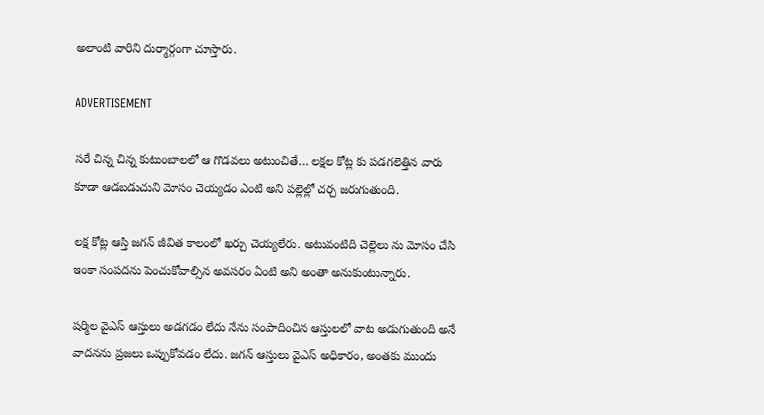అలాంటి వారిని దుర్మార్గంగా చూస్తారు.

ADVERTISEMENT

సరే చిన్న చిన్న కుటుంబాలలో ఆ గొడవలు అటుంచితే… లక్షల కోట్ల కు పడగలెత్తిన వారు కూడా ఆడబడుచుని మోసం చెయ్యడం ఎంటి అని పల్లెల్లో చర్చ జరుగుతుంది.

లక్ష కోట్ల ఆస్తి జగన్ జీవిత కాలంలో ఖర్చు చెయ్యలేరు. అటువంటిది చెల్లెలు ను మోసం చేసి ఇంకా సంపదను పెంచుకోవాల్సిన అవసరం ఏంటి అని అంతా అనుకుంటున్నారు.

షర్మిల వైఎస్ ఆస్తులు అడగడం లేదు నేను సంపాదించిన ఆస్తులలో వాట అడుగుతుంది అనే వాదనను ప్రజలు ఒప్పుకోవడం లేదు. జగన్ ఆస్తులు వైఎస్ అధికారం, అంతకు ముందు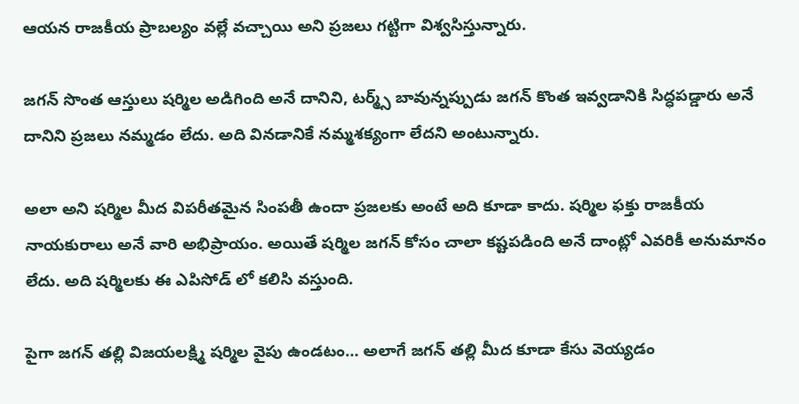ఆయన రాజకీయ ప్రాబల్యం వల్లే వచ్చాయి అని ప్రజలు గట్టిగా విశ్వసిస్తున్నారు.

జగన్ సొంత ఆస్తులు షర్మిల అడిగింది అనే దానిని, టర్మ్స్ బావున్నప్పుడు జగన్ కొంత ఇవ్వడానికి సిద్ధపడ్డారు అనే దానిని ప్రజలు నమ్మడం లేదు. అది వినడానికే నమ్మశక్యంగా లేదని అంటున్నారు.

అలా అని షర్మిల మీద విపరీతమైన సింపతీ ఉందా ప్రజలకు అంటే అది కూడా కాదు. షర్మిల ఫక్తు రాజకీయ నాయకురాలు అనే వారి అభిప్రాయం. అయితే షర్మిల జగన్ కోసం చాలా కష్టపడింది అనే దాంట్లో ఎవరికీ అనుమానం లేదు. అది షర్మిలకు ఈ ఎపిసోడ్ లో కలిసి వస్తుంది.

పైగా జగన్ తల్లి విజయలక్ష్మి షర్మిల వైపు ఉండటం… అలాగే జగన్ తల్లి మీద కూడా కేసు వెయ్యడం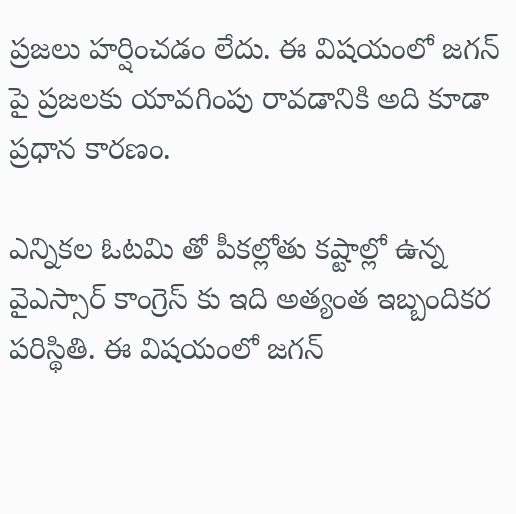ప్రజలు హర్షించడం లేదు. ఈ విషయంలో జగన్ పై ప్రజలకు యావగింపు రావడానికి అది కూడా ప్రధాన కారణం.

ఎన్నికల ఓటమి తో పీకల్లోతు కష్టాల్లో ఉన్న వైఎస్సార్ కాంగ్రెస్ కు ఇది అత్యంత ఇబ్బందికర పరిస్థితి. ఈ విషయంలో జగన్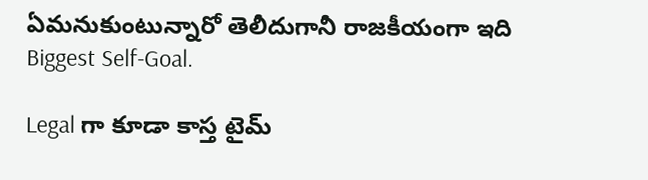ఏమనుకుంటున్నారో తెలీదుగానీ రాజకీయంగా ఇది Biggest Self-Goal.

Legal గా కూడా కాస్త టైమ్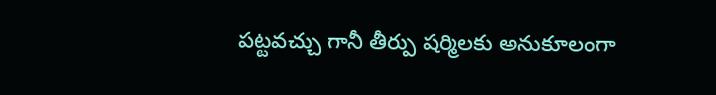పట్టవచ్చు గానీ తీర్పు షర్మిలకు అనుకూలంగా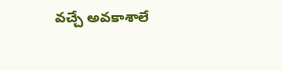వచ్చే అవకాశాలే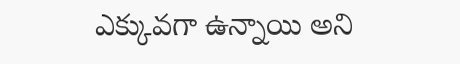ఎక్కువగా ఉన్నాయి అని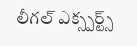లీగల్ ఎక్స్పర్ట్స్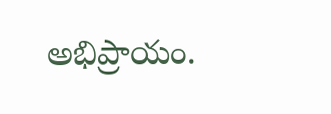అభిప్రాయం.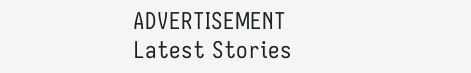ADVERTISEMENT
Latest Stories